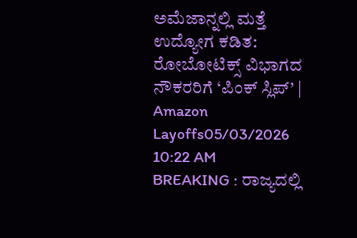ಅಮೆಜಾನ್ನಲ್ಲಿ ಮತ್ತೆ ಉದ್ಯೋಗ ಕಡಿತ: ರೋಬೋಟಿಕ್ಸ್ ವಿಭಾಗದ ನೌಕರರಿಗೆ ‘ಪಿಂಕ್ ಸ್ಲಿಪ್’ | Amazon Layoffs05/03/2026 10:22 AM
BREAKING : ರಾಜ್ಯದಲ್ಲಿ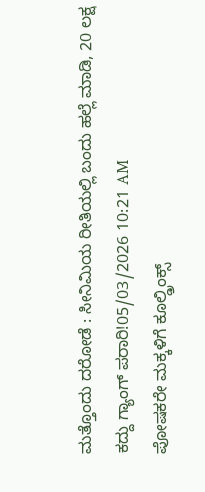ಮತ್ತೊಂದು ದರೋಡೆ : ಸೀನಿಮಿಯ ರೀತಿಯಲ್ಲಿ ಬಂದು ಹಲ್ಲೆ ಮಾಡಿ, 20 ಲಕ್ಷ ಕದ್ದು ಗ್ಯಾಂಗ್ ಪರಾರಿ!05/03/2026 10:21 AM
ಪೋಷಕರೇ ಮಕ್ಕಳಿಗೆ ಕೂಲ್ಡ್ರಿಂಕ್ಸ್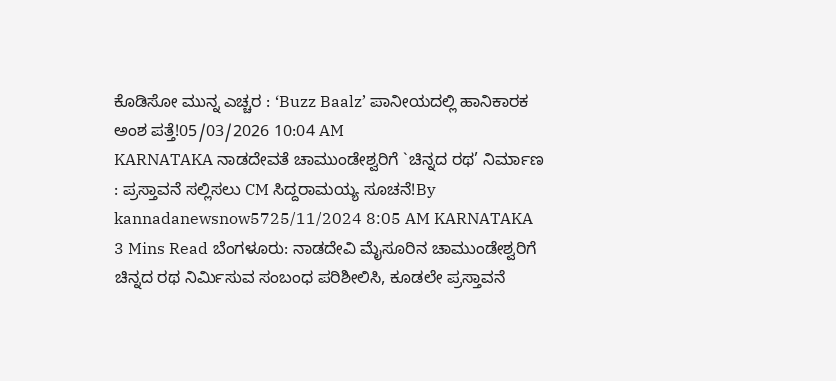ಕೊಡಿಸೋ ಮುನ್ನ ಎಚ್ಚರ : ‘Buzz Baalz’ ಪಾನೀಯದಲ್ಲಿ ಹಾನಿಕಾರಕ ಅಂಶ ಪತ್ತೆ!05/03/2026 10:04 AM
KARNATAKA ನಾಡದೇವತೆ ಚಾಮುಂಡೇಶ್ವರಿಗೆ `ಚಿನ್ನದ ರಥ’ ನಿರ್ಮಾಣ : ಪ್ರಸ್ತಾವನೆ ಸಲ್ಲಿಸಲು CM ಸಿದ್ದರಾಮಯ್ಯ ಸೂಚನೆ!By kannadanewsnow5725/11/2024 8:05 AM KARNATAKA 3 Mins Read ಬೆಂಗಳೂರು: ನಾಡದೇವಿ ಮೈಸೂರಿನ ಚಾಮುಂಡೇಶ್ವರಿಗೆ ಚಿನ್ನದ ರಥ ನಿರ್ಮಿಸುವ ಸಂಬಂಧ ಪರಿಶೀಲಿಸಿ, ಕೂಡಲೇ ಪ್ರಸ್ತಾವನೆ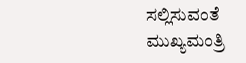ಸಲ್ಲಿಸುವಂತೆ ಮುಖ್ಯಮಂತ್ರಿ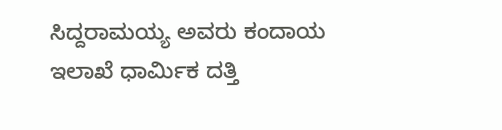ಸಿದ್ದರಾಮಯ್ಯ ಅವರು ಕಂದಾಯ ಇಲಾಖೆ ಧಾರ್ಮಿಕ ದತ್ತಿ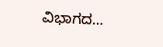ವಿಭಾಗದ…